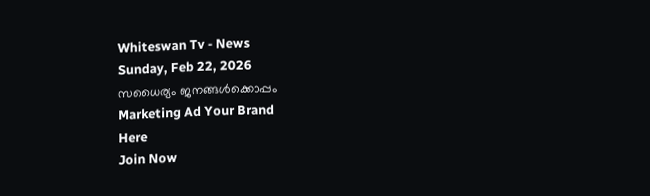Whiteswan Tv - News
Sunday, Feb 22, 2026
സധൈര്യം ജനങ്ങൾക്കൊപ്പം
Marketing Ad Your Brand
Here
Join Now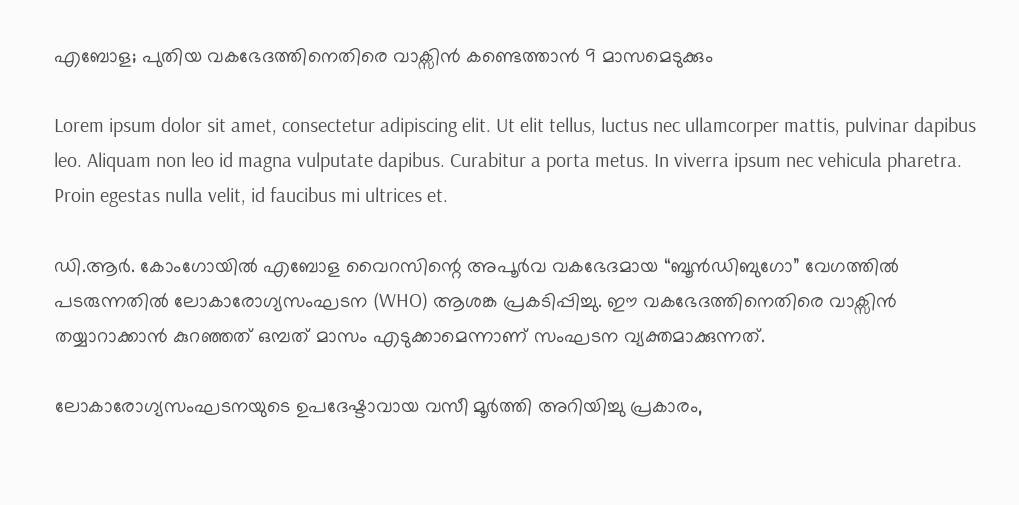എബോള; പുതിയ വകഭേദത്തിനെതിരെ വാക്സിൻ കണ്ടെത്താൻ 9 മാസമെടുക്കും

Lorem ipsum dolor sit amet, consectetur adipiscing elit. Ut elit tellus, luctus nec ullamcorper mattis, pulvinar dapibus leo. Aliquam non leo id magna vulputate dapibus. Curabitur a porta metus. In viverra ipsum nec vehicula pharetra. Proin egestas nulla velit, id faucibus mi ultrices et.

ഡി.ആർ. കോംഗോയിൽ എബോള വൈറസിന്റെ അപൂർവ വകഭേദമായ “ബൂൻഡിബുഗോ” വേഗത്തിൽ പടരുന്നതിൽ ലോകാരോഗ്യസംഘടന (WHO) ആശങ്ക പ്രകടിപ്പിച്ചു. ഈ വകഭേദത്തിനെതിരെ വാക്സിൻ തയ്യാറാക്കാൻ കുറഞ്ഞത് ഒമ്പത് മാസം എടുക്കാമെന്നാണ് സംഘടന വ്യക്തമാക്കുന്നത്.

ലോകാരോഗ്യസംഘടനയുടെ ഉപദേഷ്ടാവായ വസീ മൂർത്തി അറിയിച്ചു പ്രകാരം,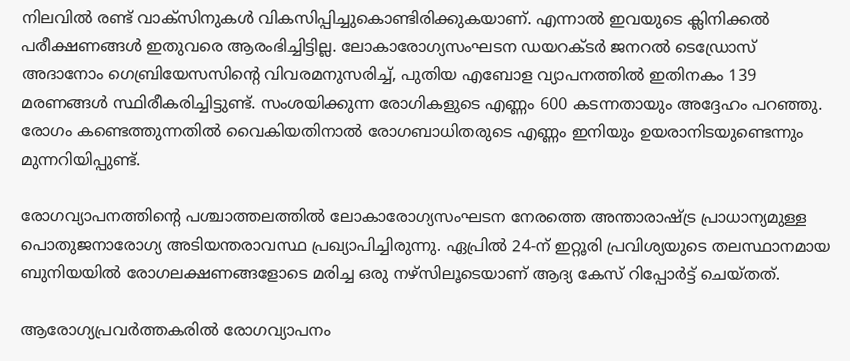നിലവിൽ രണ്ട് വാക്സിനുകൾ വികസിപ്പിച്ചുകൊണ്ടിരിക്കുകയാണ്. എന്നാൽ ഇവയുടെ ക്ലിനിക്കൽ പരീക്ഷണങ്ങൾ ഇതുവരെ ആരംഭിച്ചിട്ടില്ല. ലോകാരോഗ്യസംഘടന ഡയറക്ടർ ജനറൽ ടെഡ്രോസ് അദാനോം ഗെബ്രിയേസസിൻ്റെ വിവരമനുസരിച്ച്, പുതിയ എബോള വ്യാപനത്തിൽ ഇതിനകം 139 മരണങ്ങൾ സ്ഥിരീകരിച്ചിട്ടുണ്ട്. സംശയിക്കുന്ന രോഗികളുടെ എണ്ണം 600 കടന്നതായും അദ്ദേഹം പറഞ്ഞു. രോഗം കണ്ടെത്തുന്നതിൽ വൈകിയതിനാൽ രോഗബാധിതരുടെ എണ്ണം ഇനിയും ഉയരാനിടയുണ്ടെന്നും മുന്നറിയിപ്പുണ്ട്.

രോഗവ്യാപനത്തിന്റെ പശ്ചാത്തലത്തിൽ ലോകാരോഗ്യസംഘടന നേരത്തെ അന്താരാഷ്ട്ര പ്രാധാന്യമുള്ള പൊതുജനാരോഗ്യ അടിയന്തരാവസ്ഥ പ്രഖ്യാപിച്ചിരുന്നു. ഏപ്രിൽ 24-ന് ഇറ്റൂരി പ്രവിശ്യയുടെ തലസ്ഥാനമായ ബുനിയയിൽ രോഗലക്ഷണങ്ങളോടെ മരിച്ച ഒരു നഴ്സിലൂടെയാണ് ആദ്യ കേസ് റിപ്പോർട്ട് ചെയ്തത്.

ആരോഗ്യപ്രവർത്തകരിൽ രോഗവ്യാപനം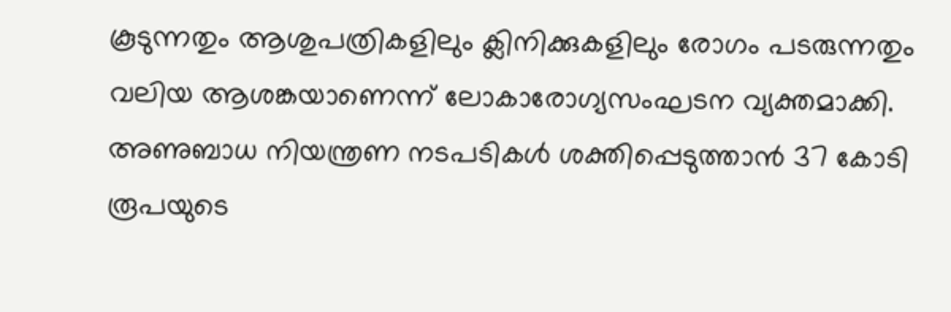കൂടുന്നതും ആശുപത്രികളിലും ക്ലിനിക്കുകളിലും രോഗം പടരുന്നതും വലിയ ആശങ്കയാണെന്ന് ലോകാരോഗ്യസംഘടന വ്യക്തമാക്കി. അണുബാധ നിയന്ത്രണ നടപടികൾ ശക്തിപ്പെടുത്താൻ 37 കോടി രൂപയുടെ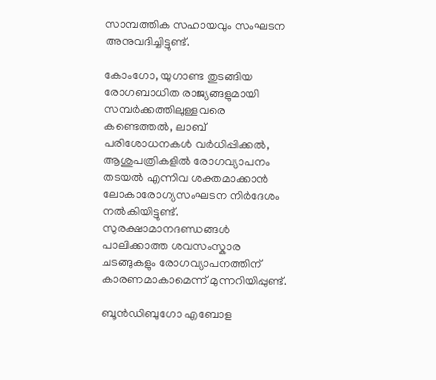സാമ്പത്തിക സഹായവും സംഘടന അനുവദിച്ചിട്ടുണ്ട്.

കോംഗോ, യുഗാണ്ട തുടങ്ങിയ രോഗബാധിത രാജ്യങ്ങളുമായി സമ്പർക്കത്തിലുള്ളവരെ കണ്ടെത്തൽ, ലാബ് പരിശോധനകൾ വർധിപ്പിക്കൽ, ആശുപത്രികളിൽ രോഗവ്യാപനം തടയൽ എന്നിവ ശക്തമാക്കാൻ ലോകാരോഗ്യസംഘടന നിർദേശം നൽകിയിട്ടുണ്ട്. സുരക്ഷാമാനദണ്ഡങ്ങൾ പാലിക്കാത്ത ശവസംസ്കാര ചടങ്ങുകളും രോഗവ്യാപനത്തിന് കാരണമാകാമെന്ന് മുന്നറിയിപ്പുണ്ട്.

ബൂൻഡിബുഗോ എബോള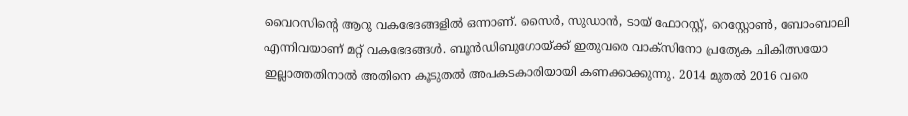വൈറസിന്റെ ആറു വകഭേദങ്ങളിൽ ഒന്നാണ്. സൈർ, സുഡാൻ, ടായ് ഫോറസ്റ്റ്, റെസ്റ്റോൺ, ബോംബാലി എന്നിവയാണ് മറ്റ് വകഭേദങ്ങൾ. ബൂൻഡിബുഗോയ്ക്ക് ഇതുവരെ വാക്സിനോ പ്രത്യേക ചികിത്സയോ ഇല്ലാത്തതിനാൽ അതിനെ കൂടുതൽ അപകടകാരിയായി കണക്കാക്കുന്നു. 2014 മുതൽ 2016 വരെ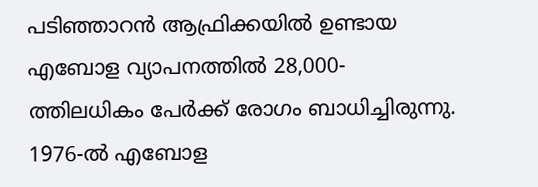പടിഞ്ഞാറൻ ആഫ്രിക്കയിൽ ഉണ്ടായ എബോള വ്യാപനത്തിൽ 28,000-ത്തിലധികം പേർക്ക് രോഗം ബാധിച്ചിരുന്നു. 1976-ൽ എബോള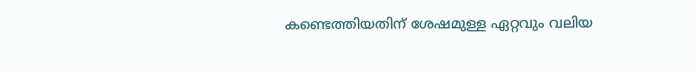കണ്ടെത്തിയതിന് ശേഷമുള്ള ഏറ്റവും വലിയ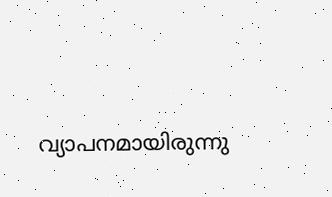വ്യാപനമായിരുന്നു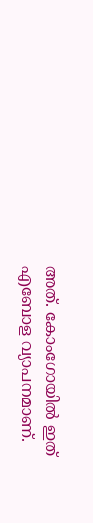അത്. കോംഗോയിൽ ഇത് എബോള വ്യാപനമാണ്.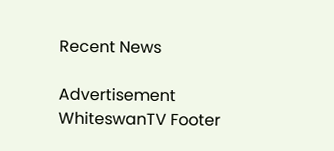Recent News

Advertisement
WhiteswanTV Footer